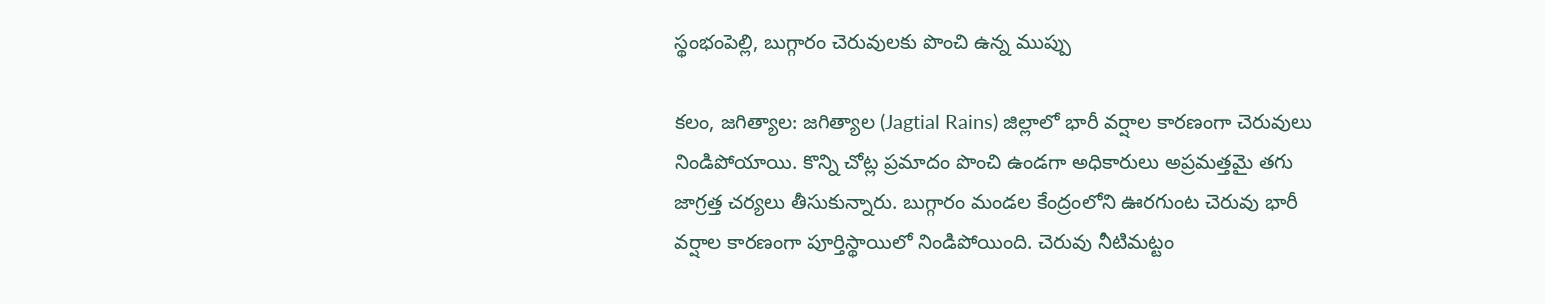స్థంభంపెల్లి, బుగ్గారం చెరువులకు పొంచి ఉన్న ముప్పు

కలం, జగిత్యాల: జగిత్యాల (Jagtial Rains) జిల్లాలో భారీ వర్షాల కారణంగా చెరువులు నిండిపోయాయి. కొన్ని చోట్ల ప్రమాదం పొంచి ఉండగా అధికారులు అప్రమత్తమై తగు జాగ్రత్త చర్యలు తీసుకున్నారు. బుగ్గారం మండల కేంద్రంలోని ఊరగుంట చెరువు భారీ వర్షాల కారణంగా పూర్తిస్థాయిలో నిండిపోయింది. చెరువు నీటిమట్టం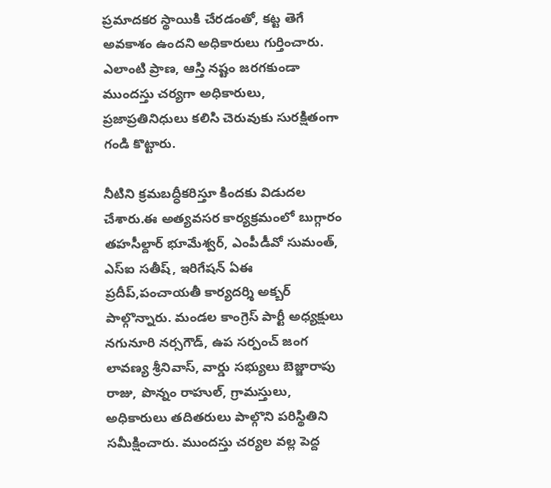ప్రమాదకర స్థాయికి చేరడంతో, కట్ట తెగే అవకాశం ఉందని అధికారులు గుర్తించారు. ఎలాంటి ప్రాణ, ఆస్తి నష్టం జరగకుండా ముందస్తు చర్యగా అధికారులు, ప్రజాప్రతినిధులు కలిసి చెరువుకు సురక్షితంగా గండి కొట్టారు.

నీటిని క్రమబద్ధీకరిస్తూ కిందకు విడుదల చేశారు.ఈ అత్యవసర కార్యక్రమంలో బుగ్గారం తహసీల్దార్ భూమేశ్వర్, ఎంపీడీవో సుమంత్, ఎస్ఐ సతీష్, ఇరిగేషన్ ఏఈ ప్రదీప్,పంచాయతీ కార్యదర్శి అక్బర్ పాల్గొన్నారు. మండల కాంగ్రెస్ పార్టీ అధ్యక్షులు నగునూరి నర్సగౌడ్, ఉప సర్పంచ్ జంగ లావణ్య శ్రీనివాస్, వార్డు సభ్యులు బెజ్జారాపు రాజు, పొన్నం రాహుల్, గ్రామస్తులు, అధికారులు తదితరులు పాల్గొని పరిస్థితిని సమీక్షించారు. ముందస్తు చర్యల వల్ల పెద్ద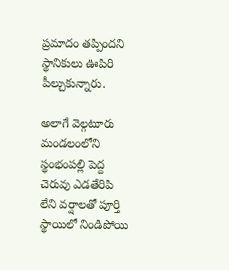ప్రమాదం తప్పిందని స్థానికులు ఊపిరి పీల్చుకున్నారు.

అలాగే వెల్గటూరు మండలంలోని స్థంభంపల్లి పెద్ద చెరువు ఎడతేరిపి లేని వర్షాలతో పూర్తి స్థాయిలో నిండిపోయి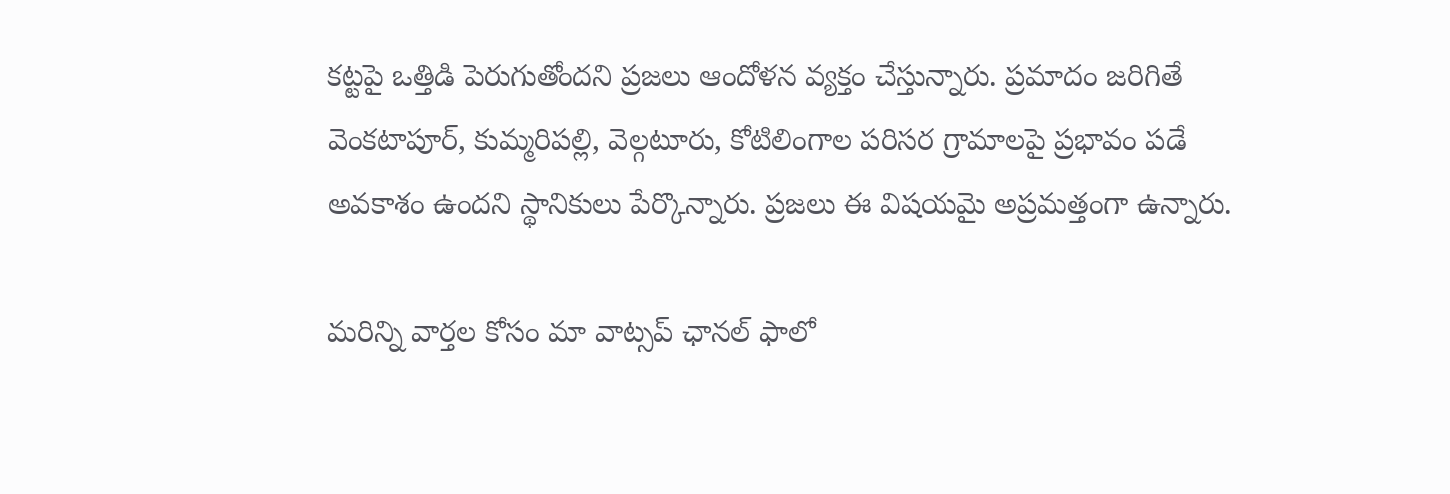కట్టపై ఒత్తిడి పెరుగుతోందని ప్రజలు ఆందోళన వ్యక్తం చేస్తున్నారు. ప్రమాదం జరిగితే వెంకటాపూర్, కుమ్మరిపల్లి, వెల్గటూరు, కోటిలింగాల పరిసర గ్రామాలపై ప్రభావం పడే అవకాశం ఉందని స్థానికులు పేర్కొన్నారు. ప్రజలు ఈ విషయమై అప్రమత్తంగా ఉన్నారు.

మ‌రిన్ని వార్త‌ల కోసం మా వాట్స‌ప్ ఛాన‌ల్ ఫాలో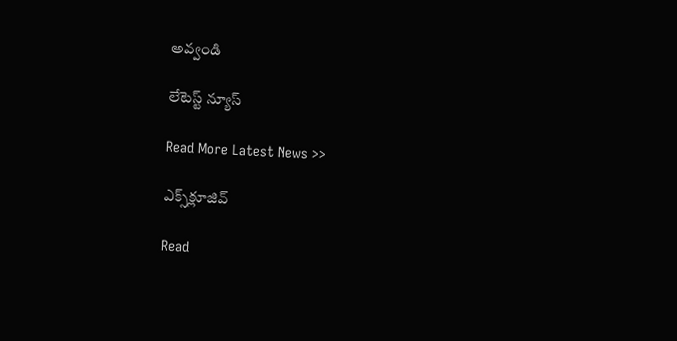అవ్వండి

లేటెస్ట్ న్యూస్‌

Read More Latest News >>

ఎక్స్‌క్లూజివ్‌

Read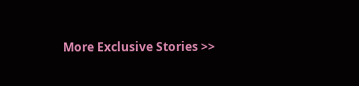More Exclusive Stories >>